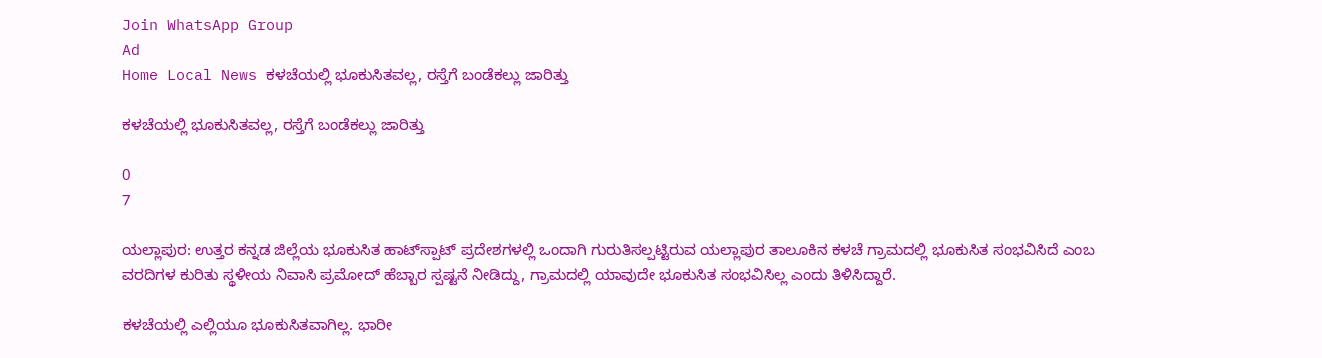Join WhatsApp Group
Ad
Home Local News ಕಳಚೆಯಲ್ಲಿ ಭೂಕುಸಿತವಲ್ಲ, ರಸ್ತೆಗೆ ಬಂಡೆಕಲ್ಲು ಜಾರಿತ್ತು

ಕಳಚೆಯಲ್ಲಿ ಭೂಕುಸಿತವಲ್ಲ, ರಸ್ತೆಗೆ ಬಂಡೆಕಲ್ಲು ಜಾರಿತ್ತು

0
7

ಯಲ್ಲಾಪುರ: ಉತ್ತರ ಕನ್ನಡ ಜಿಲ್ಲೆಯ ಭೂಕುಸಿತ ಹಾಟ್‌ಸ್ಪಾಟ್‌ ಪ್ರದೇಶಗಳಲ್ಲಿ ಒಂದಾಗಿ ಗುರುತಿಸಲ್ಪಟ್ಟಿರುವ ಯಲ್ಲಾಪುರ ತಾಲೂಕಿನ ಕಳಚೆ ಗ್ರಾಮದಲ್ಲಿ ಭೂಕುಸಿತ ಸಂಭವಿಸಿದೆ ಎಂಬ ವರದಿಗಳ ಕುರಿತು ಸ್ಥಳೀಯ ನಿವಾಸಿ ಪ್ರಮೋದ್ ಹೆಬ್ಬಾರ ಸ್ಪಷ್ಟನೆ ನೀಡಿದ್ದು, ಗ್ರಾಮದಲ್ಲಿ ಯಾವುದೇ ಭೂಕುಸಿತ ಸಂಭವಿಸಿಲ್ಲ ಎಂದು ತಿಳಿಸಿದ್ದಾರೆ.

ಕಳಚೆಯಲ್ಲಿ ಎಲ್ಲಿಯೂ ಭೂಕುಸಿತವಾಗಿಲ್ಲ. ಭಾರೀ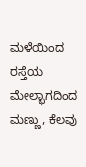ಮಳೆಯಿಂದ ರಸ್ತೆಯ ಮೇಲ್ಭಾಗದಿಂದ ಮಣ್ಣು, ಕೆಲವು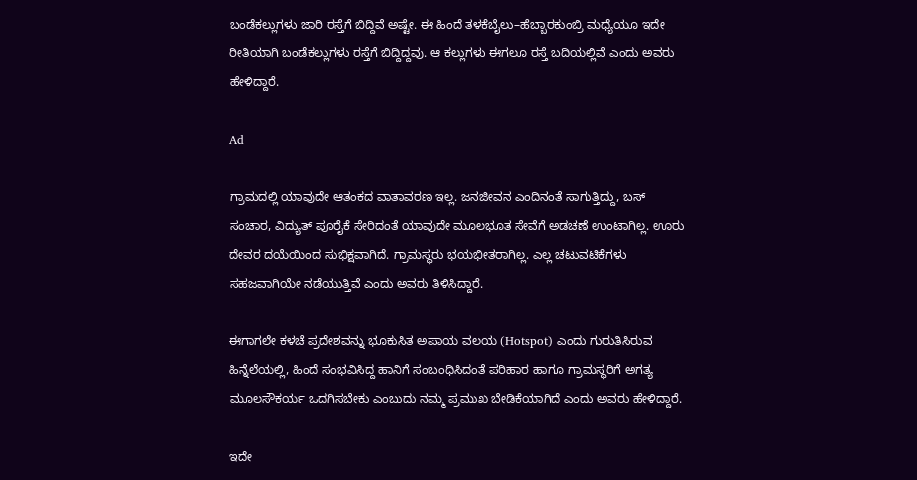ಬಂಡೆಕಲ್ಲುಗಳು ಜಾರಿ ರಸ್ತೆಗೆ ಬಿದ್ದಿವೆ ಅಷ್ಟೇ. ಈ ಹಿಂದೆ ತಳಕೆಬೈಲು–ಹೆಬ್ಬಾರಕುಂಬ್ರಿ ಮಧ್ಯೆಯೂ ಇದೇ ರೀತಿಯಾಗಿ ಬಂಡೆಕಲ್ಲುಗಳು ರಸ್ತೆಗೆ ಬಿದ್ದಿದ್ದವು. ಆ ಕಲ್ಲುಗಳು ಈಗಲೂ ರಸ್ತೆ ಬದಿಯಲ್ಲಿವೆ ಎಂದು ಅವರು ಹೇಳಿದ್ದಾರೆ.

Ad

ಗ್ರಾಮದಲ್ಲಿ ಯಾವುದೇ ಆತಂಕದ ವಾತಾವರಣ ಇಲ್ಲ. ಜನಜೀವನ ಎಂದಿನಂತೆ ಸಾಗುತ್ತಿದ್ದು, ಬಸ್ ಸಂಚಾರ, ವಿದ್ಯುತ್ ಪೂರೈಕೆ ಸೇರಿದಂತೆ ಯಾವುದೇ ಮೂಲಭೂತ ಸೇವೆಗೆ ಅಡಚಣೆ ಉಂಟಾಗಿಲ್ಲ. ಊರು ದೇವರ ದಯೆಯಿಂದ ಸುಭಿಕ್ಷವಾಗಿದೆ. ಗ್ರಾಮಸ್ಥರು ಭಯಭೀತರಾಗಿಲ್ಲ. ಎಲ್ಲ ಚಟುವಟಿಕೆಗಳು ಸಹಜವಾಗಿಯೇ ನಡೆಯುತ್ತಿವೆ ಎಂದು ಅವರು ತಿಳಿಸಿದ್ದಾರೆ.

ಈಗಾಗಲೇ ಕಳಚೆ ಪ್ರದೇಶವನ್ನು ಭೂಕುಸಿತ ಅಪಾಯ ವಲಯ (Hotspot) ಎಂದು ಗುರುತಿಸಿರುವ ಹಿನ್ನೆಲೆಯಲ್ಲಿ, ಹಿಂದೆ ಸಂಭವಿಸಿದ್ದ ಹಾನಿಗೆ ಸಂಬಂಧಿಸಿದಂತೆ ಪರಿಹಾರ ಹಾಗೂ ಗ್ರಾಮಸ್ಥರಿಗೆ ಅಗತ್ಯ ಮೂಲಸೌಕರ್ಯ ಒದಗಿಸಬೇಕು ಎಂಬುದು ನಮ್ಮ ಪ್ರಮುಖ ಬೇಡಿಕೆಯಾಗಿದೆ ಎಂದು ಅವರು ಹೇಳಿದ್ದಾರೆ.

ಇದೇ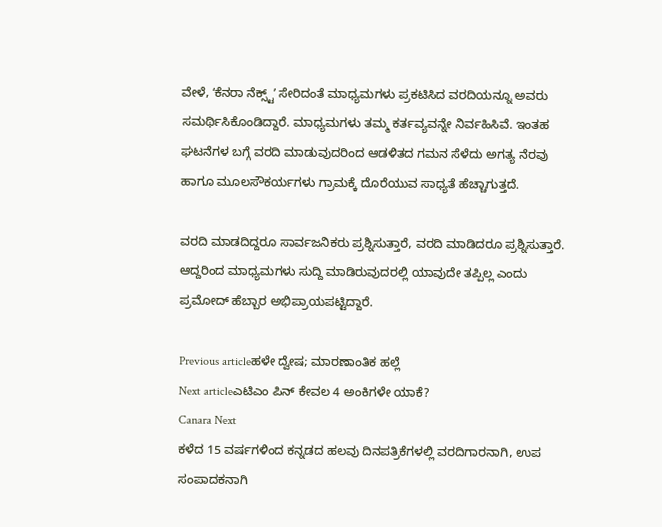ವೇಳೆ, ʻಕೆನರಾ ನೆಕ್ಸ್ಟ್ʼ ಸೇರಿದಂತೆ ಮಾಧ್ಯಮಗಳು ಪ್ರಕಟಿಸಿದ ವರದಿಯನ್ನೂ ಅವರು ಸಮರ್ಥಿಸಿಕೊಂಡಿದ್ದಾರೆ. ಮಾಧ್ಯಮಗಳು ತಮ್ಮ ಕರ್ತವ್ಯವನ್ನೇ ನಿರ್ವಹಿಸಿವೆ. ಇಂತಹ ಘಟನೆಗಳ ಬಗ್ಗೆ ವರದಿ ಮಾಡುವುದರಿಂದ ಆಡಳಿತದ ಗಮನ ಸೆಳೆದು ಅಗತ್ಯ ನೆರವು ಹಾಗೂ ಮೂಲಸೌಕರ್ಯಗಳು ಗ್ರಾಮಕ್ಕೆ ದೊರೆಯುವ ಸಾಧ್ಯತೆ ಹೆಚ್ಚಾಗುತ್ತದೆ.

ವರದಿ ಮಾಡದಿದ್ದರೂ ಸಾರ್ವಜನಿಕರು ಪ್ರಶ್ನಿಸುತ್ತಾರೆ, ವರದಿ ಮಾಡಿದರೂ ಪ್ರಶ್ನಿಸುತ್ತಾರೆ. ಆದ್ದರಿಂದ ಮಾಧ್ಯಮಗಳು ಸುದ್ದಿ ಮಾಡಿರುವುದರಲ್ಲಿ ಯಾವುದೇ ತಪ್ಪಿಲ್ಲ ಎಂದು ಪ್ರಮೋದ್ ಹೆಬ್ಬಾರ ಅಭಿಪ್ರಾಯಪಟ್ಟಿದ್ದಾರೆ.

Previous articleಹಳೇ ದ್ವೇಷ; ಮಾರಣಾಂತಿಕ ಹಲ್ಲೆ
Next articleಎಟಿಎಂ ಪಿನ್‌ ಕೇವಲ 4 ಅಂಕಿಗಳೇ ಯಾಕೆ?
Canara Next
ಕಳೆದ 15 ವರ್ಷಗಳಿಂದ ಕನ್ನಡದ ಹಲವು ದಿನಪತ್ರಿಕೆಗಳಲ್ಲಿ ವರದಿಗಾರನಾಗಿ, ಉಪ ಸಂಪಾದಕನಾಗಿ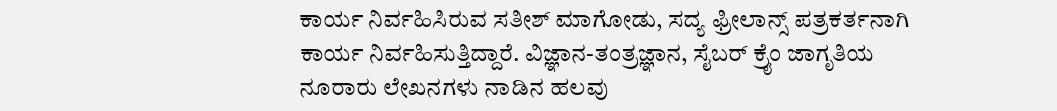ಕಾರ್ಯ ನಿರ್ವಹಿಸಿರುವ ಸತೀಶ್‌ ಮಾಗೋಡು, ಸದ್ಯ ಫ್ರೀಲಾನ್ಸ್‌ ಪತ್ರಕರ್ತನಾಗಿ ಕಾರ್ಯ ನಿರ್ವಹಿಸುತ್ತಿದ್ದಾರೆ. ವಿಜ್ಞಾನ-ತಂತ್ರಜ್ಞಾನ, ಸೈಬರ್‌ ಕ್ರೈಂ ಜಾಗೃತಿಯ ನೂರಾರು ಲೇಖನಗಳು ನಾಡಿನ ಹಲವು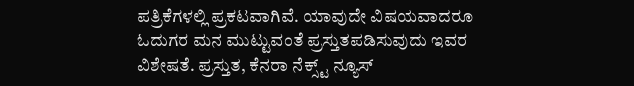ಪತ್ರಿಕೆಗಳಲ್ಲಿ ಪ್ರಕಟವಾಗಿವೆ. ಯಾವುದೇ ವಿಷಯವಾದರೂ ಓದುಗರ ಮನ ಮುಟ್ಟುವಂತೆ ಪ್ರಸ್ತುತಪಡಿಸುವುದು ಇವರ ವಿಶೇಷತೆ. ಪ್ರಸ್ತುತ, ಕೆನರಾ ನೆಕ್ಸ್ಟ್‌ ನ್ಯೂಸ್‌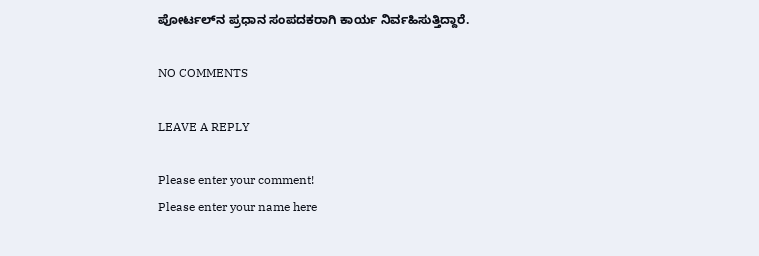ಪೋರ್ಟಲ್‌ನ ಪ್ರಧಾನ ಸಂಪದಕರಾಗಿ ಕಾರ್ಯ ನಿರ್ವಹಿಸುತ್ತಿದ್ದಾರೆ.

NO COMMENTS

LEAVE A REPLY

Please enter your comment!
Please enter your name here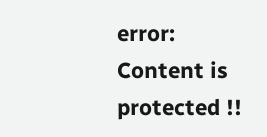error: Content is protected !!